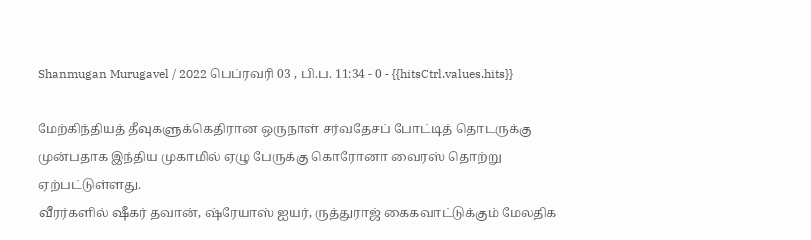Shanmugan Murugavel / 2022 பெப்ரவரி 03 , பி.ப. 11:34 - 0 - {{hitsCtrl.values.hits}}

மேற்கிந்தியத் தீவுகளுக்கெதிரான ஒருநாள் சர்வதேசப் போட்டித் தொடருக்கு முன்பதாக இந்திய முகாமில் ஏழு பேருக்கு கொரோனா வைரஸ் தொற்று ஏற்பட்டுள்ளது.
வீரர்களில் ஷீகர் தவான், ஷ்ரேயாஸ் ஐயர், ருத்துராஜ் கைகவாட்டுக்கும் மேலதிக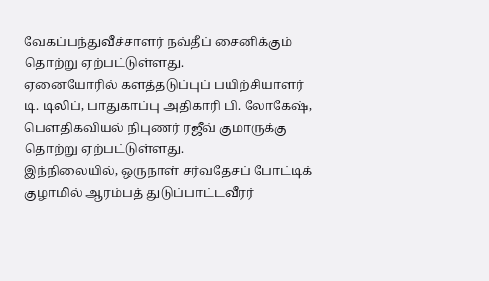வேகப்பந்துவீச்சாளர் நவ்தீப் சைனிக்கும் தொற்று ஏற்பட்டுள்ளது.
ஏனையோரில் களத்தடுப்புப் பயிற்சியாளர் டி. டிலிப், பாதுகாப்பு அதிகாரி பி. லோகேஷ், பெளதிகவியல் நிபுணர் ரஜீவ் குமாருக்கு தொற்று ஏற்பட்டுள்ளது.
இந்நிலையில், ஒருநாள் சர்வதேசப் போட்டிக் குழாமில் ஆரம்பத் துடுப்பாட்டவீரர்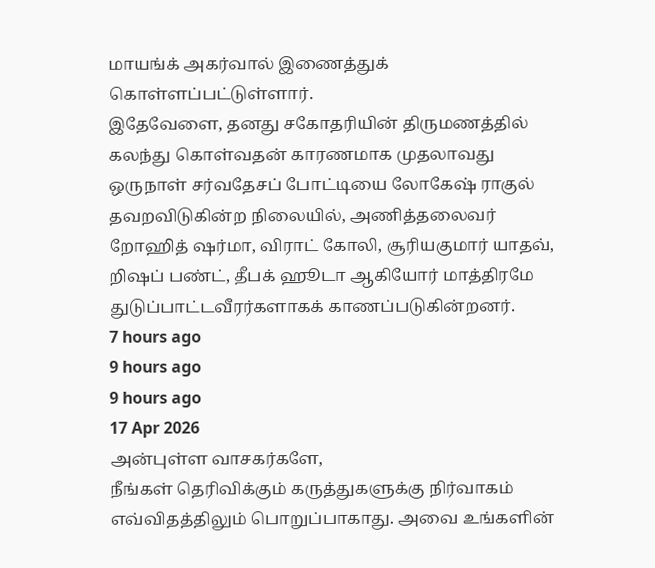மாயங்க் அகர்வால் இணைத்துக் கொள்ளப்பட்டுள்ளார்.
இதேவேளை, தனது சகோதரியின் திருமணத்தில் கலந்து கொள்வதன் காரணமாக முதலாவது ஒருநாள் சர்வதேசப் போட்டியை லோகேஷ் ராகுல் தவறவிடுகின்ற நிலையில், அணித்தலைவர் றோஹித் ஷர்மா, விராட் கோலி, சூரியகுமார் யாதவ், றிஷப் பண்ட், தீபக் ஹூடா ஆகியோர் மாத்திரமே துடுப்பாட்டவீரர்களாகக் காணப்படுகின்றனர்.
7 hours ago
9 hours ago
9 hours ago
17 Apr 2026
அன்புள்ள வாசகர்களே,
நீங்கள் தெரிவிக்கும் கருத்துகளுக்கு நிர்வாகம் எவ்விதத்திலும் பொறுப்பாகாது. அவை உங்களின்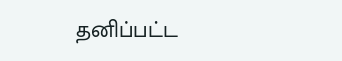தனிப்பட்ட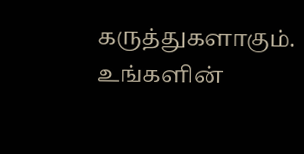கருத்துகளாகும். உங்களின்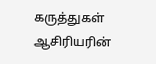கருத்துகள் ஆசிரியரின்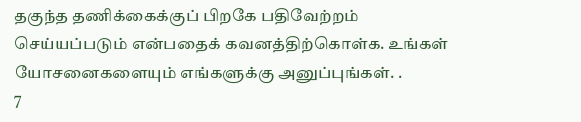தகுந்த தணிக்கைக்குப் பிறகே பதிவேற்றம் செய்யப்படும் என்பதைக் கவனத்திற்கொள்க. உங்கள் யோசனைகளையும் எங்களுக்கு அனுப்புங்கள். .
7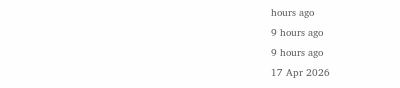hours ago
9 hours ago
9 hours ago
17 Apr 2026